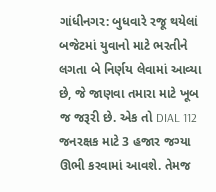ગાંધીનગર: બુધવારે રજૂ થયેલાં બજેટમાં યુવાનો માટે ભરતીને લગતા બે નિર્ણય લેવામાં આવ્યા છે, જે જાણવા તમારા માટે ખૂબ જ જરૂરી છે. એક તો DIAL 112 જનરક્ષક માટે 3 હજાર જગ્યા ઊભી કરવામાં આવશે. તેમજ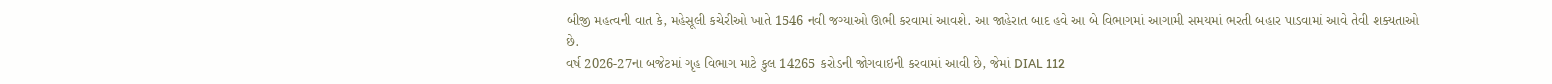બીજી મહત્વની વાત કે, મહેસૂલી કચેરીઓ ખાતે 1546 નવી જગ્યાઓ ઊભી કરવામાં આવશે. આ જાહેરાત બાદ હવે આ બે વિભાગમાં આગામી સમયમાં ભરતી બહાર પાડવામાં આવે તેવી શક્યતાઓ છે.
વર્ષ 2026-27ના બજેટમાં ગૃહ વિભાગ માટે કુલ 14265 કરોડની જોગવાઇની કરવામાં આવી છે, જેમાં DIAL 112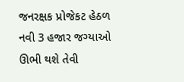જનરક્ષક પ્રોજેકટ હેઠળ નવી 3 હજાર જગ્યાઓ ઊભી થશે તેવી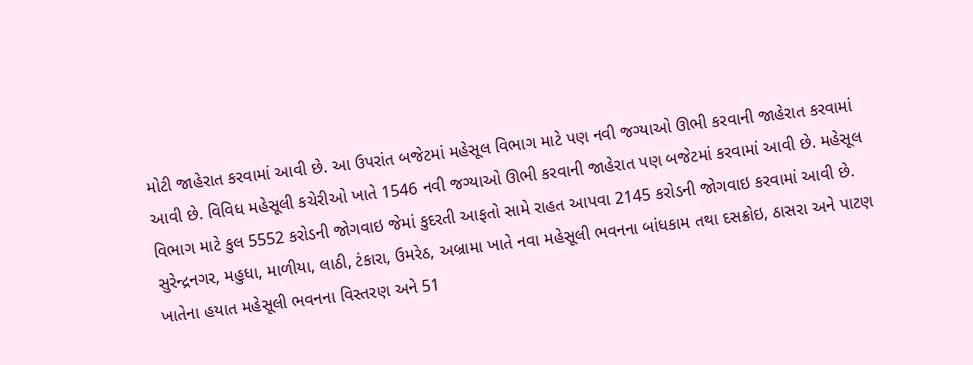મોટી જાહેરાત કરવામાં આવી છે. આ ઉપરાંત બજેટમાં મહેસૂલ વિભાગ માટે પણ નવી જગ્યાઓ ઊભી કરવાની જાહેરાત કરવામાં આવી છે. વિવિધ મહેસૂલી કચેરીઓ ખાતે 1546 નવી જગ્યાઓ ઊભી કરવાની જાહેરાત પણ બજેટમાં કરવામાં આવી છે. મહેસૂલ વિભાગ માટે કુલ 5552 કરોડની જોગવાઇ જેમાં કુદરતી આફતો સામે રાહત આપવા 2145 કરોડની જોગવાઇ કરવામાં આવી છે. સુરેન્દ્રનગર, મહુધા, માળીયા, લાઠી, ટંકારા, ઉમરેઠ, અબ્રામા ખાતે નવા મહેસૂલી ભવનના બાંધકામ તથા દસક્રોઇ, ઠાસરા અને પાટણ ખાતેના હયાત મહેસૂલી ભવનના વિસ્તરણ અને 51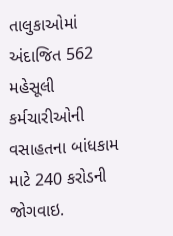તાલુકાઓમાં અંદાજિત 562 મહેસૂલી કર્મચારીઓની વસાહતના બાંધકામ માટે 240 કરોડની જોગવાઇ.